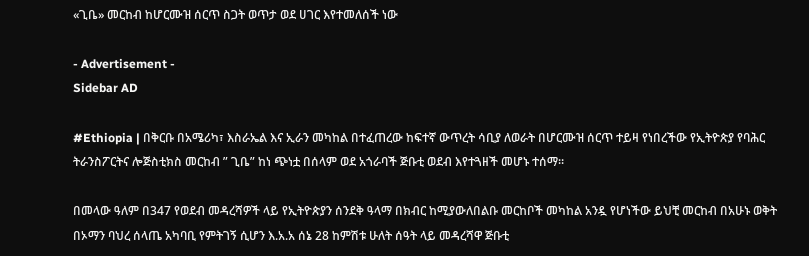«ጊቤ» መርከብ ከሆርሙዝ ሰርጥ ስጋት ወጥታ ወደ ሀገር እየተመለሰች ነው

- Advertisement -
Sidebar AD

#Ethiopia | በቅርቡ በአሜሪካ፣ እስራኤል እና ኢራን መካከል በተፈጠረው ከፍተኛ ውጥረት ሳቢያ ለወራት በሆርሙዝ ሰርጥ ተይዛ የነበረችው የኢትዮጵያ የባሕር ትራንስፖርትና ሎጅስቲክስ መርከብ ” ጊቤ” ከነ ጭነቷ በሰላም ወደ አጎራባች ጅቡቲ ወደብ እየተጓዘች መሆኑ ተሰማ።

በመላው ዓለም በ347 የወደብ መዳረሻዎች ላይ የኢትዮጵያን ሰንደቅ ዓላማ በክብር ከሚያውለበልቡ መርከቦች መካከል አንዷ የሆነችው ይህቺ መርከብ በአሁኑ ወቅት በኦማን ባህረ ሰላጤ አካባቢ የምትገኝ ሲሆን እ.አ.አ ሰኔ 28 ከምሽቱ ሁለት ሰዓት ላይ መዳረሻዋ ጅቡቲ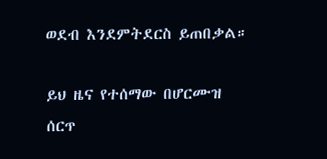ወደብ እንደምትደርስ ይጠበቃል።

ይህ ዜና የተሰማው በሆርሙዝ ሰርጥ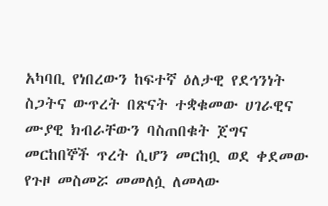አካባቢ የነበረውን ከፍተኛ ዕለታዊ የደኅንነት ስጋትና ውጥረት በጽናት ተቋቁመው ሀገራዊና ሙያዊ ክብራቸውን ባስጠበቁት ጀግና መርከበኞች ጥረት ሲሆን መርከቧ ወደ ቀደመው የጉዞ መስመሯ መመለሷ ለመላው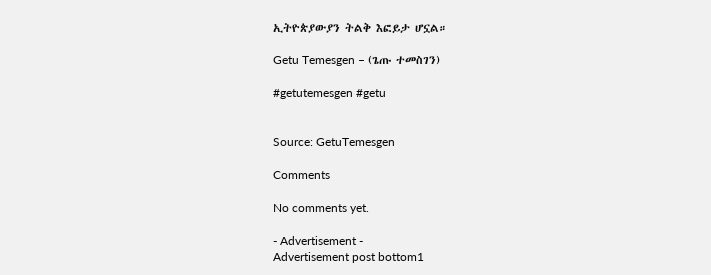ኢትዮጵያውያን ትልቅ እፎይታ ሆኗል።

Getu Temesgen – (ጌጡ ተመስገን)

#getutemesgen #getu


Source: GetuTemesgen

Comments

No comments yet.

- Advertisement -
Advertisement post bottom1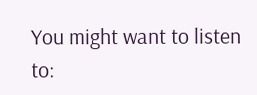You might want to listen to: